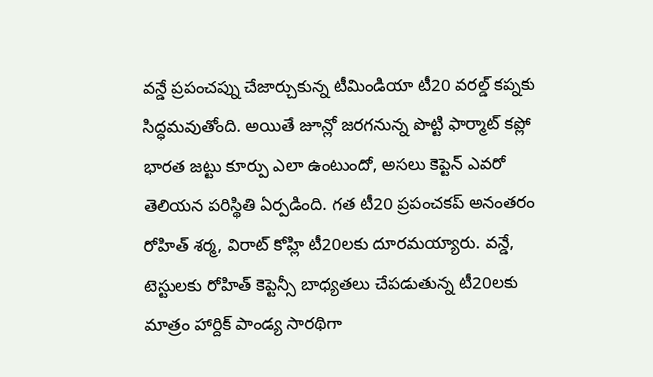వన్డే ప్రపంచప్ను చేజార్చుకున్న టీమిండియా టీ20 వరల్డ్ కప్నకు సిద్ధమవుతోంది. అయితే జూన్లో జరగనున్న పొట్టి ఫార్మాట్ కప్లో భారత జట్టు కూర్పు ఎలా ఉంటుందో, అసలు కెప్టెన్ ఎవరో తెలియన పరిస్థితి ఏర్పడింది. గత టీ20 ప్రపంచకప్ అనంతరం రోహిత్ శర్మ, విరాట్ కోహ్లి టీ20లకు దూరమయ్యారు. వన్డే, టెస్టులకు రోహిత్ కెప్టెన్సీ బాధ్యతలు చేపడుతున్న టీ20లకు మాత్రం హార్దిక్ పాండ్య సారథిగా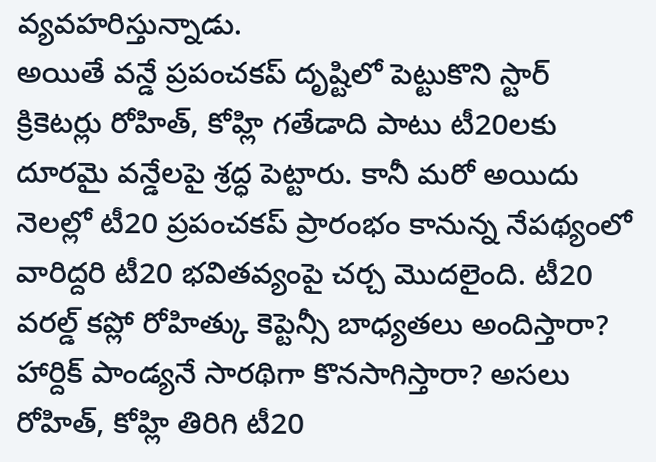వ్యవహరిస్తున్నాడు.
అయితే వన్డే ప్రపంచకప్ దృష్టిలో పెట్టుకొని స్టార్ క్రికెటర్లు రోహిత్, కోహ్లి గతేడాది పాటు టీ20లకు దూరమై వన్డేలపై శ్రద్ధ పెట్టారు. కానీ మరో అయిదు నెలల్లో టీ20 ప్రపంచకప్ ప్రారంభం కానున్న నేపథ్యంలో వారిద్దరి టీ20 భవితవ్యంపై చర్చ మొదలైంది. టీ20 వరల్డ్ కప్లో రోహిత్కు కెప్టెన్సీ బాధ్యతలు అందిస్తారా? హార్దిక్ పాండ్యనే సారథిగా కొనసాగిస్తారా? అసలు రోహిత్, కోహ్లి తిరిగి టీ20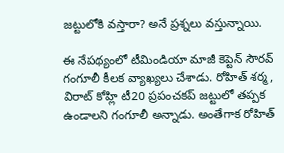జట్టులోకి వస్తారా? అనే ప్రశ్నలు వస్తున్నాయి.

ఈ నేపథ్యంలో టీమిండియా మాజీ కెప్టెన్ సౌరవ్ గంగూలీ కీలక వ్యాఖ్యలు చేశాడు. రోహిత్ శర్మ, విరాట్ కోహ్లి టీ20 ప్రపంచకప్ జట్టులో తప్పక ఉండాలని గంగూలీ అన్నాడు. అంతేగాక రోహిత్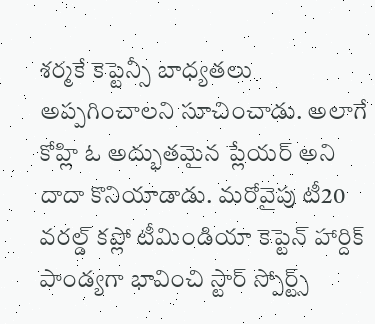శర్మకే కెప్టెన్సీ బాధ్యతలు అప్పగించాలని సూచించాడు. అలాగే కోహ్లి ఓ అద్భుతమైన ప్లేయర్ అని దాదా కొనియాడాడు. మరోవైపు టీ20 వరల్డ్ కప్లో టీమిండియా కెప్టెన్ హార్దిక్ పాండ్యగా భావించి స్టార్ స్పోర్ట్స్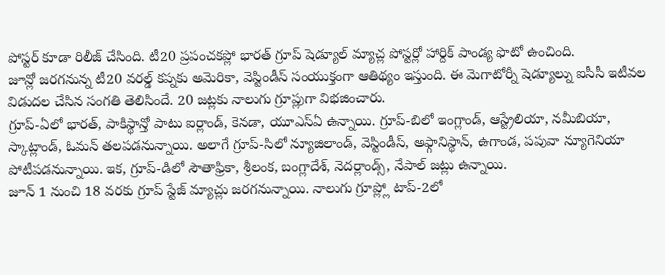పోస్టర్ కూడా రిలీజ్ చేసింది. టీ20 ప్రపంచకప్లో భారత్ గ్రూప్ షెడ్యూల్ మ్యాచ్ల పోస్టర్లో హార్దిక్ పాండ్య ఫొటో ఉంచింది.
జూన్లో జరగనున్న టీ20 వరల్డ్ కప్నకు అమెరికా, వెస్టిండీస్ సంయుక్తంగా ఆతిథ్యం ఇస్తుంది. ఈ మెగాటోర్నీ షెడ్యూల్ను ఐసీసీ ఇటీవల విడుదల చేసిన సంగతి తెలిసిందే. 20 జట్లకు నాలుగు గ్రూప్లుగా విభజించారు.
గ్రూప్-ఏలో భారత్, పాకిస్థాన్తో పాటు ఐర్లాండ్, కెనడా, యూఎస్ఏ ఉన్నాయి. గ్రూప్-బిలో ఇంగ్లాండ్, ఆస్ట్రేలియా, నమీబియా, స్కాట్లాండ్, ఓమన్ తలపడనున్నాయి. అలాగే గ్రూప్-సిలో న్యూజిలాండ్, వెస్టిండీస్, అఫ్గానిస్థాన్, ఉగాండ, పపువా న్యూగెనియా పోటీపడనున్నాయి. ఇక, గ్రూప్-డిలో సౌతాఫ్రికా, శ్రీలంక, బంగ్లాదేశ్, నెదర్లాండ్స్, నేపాల్ జట్లు ఉన్నాయి.
జూన్ 1 నుంచి 18 వరకు గ్రూప్ స్టేజ్ మ్యాచ్లు జరగనున్నాయి. నాలుగు గ్రూప్ల్లో టాప్-2లో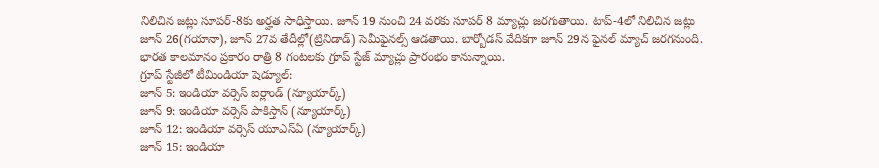నిలిచిన జట్లు సూపర్-8కు అర్హత సాధిస్తాయి. జూన్ 19 నుంచి 24 వరకు సూపర్ 8 మ్యాచ్లు జరగుతాయి. టాప్-4లో నిలిచిన జట్లు జూన్ 26(గయానా), జూన్ 27వ తేదీల్లో(ట్రినిడాడ్) సెమీఫైనల్స్ ఆడతాయి. బార్బోడస్ వేదికగా జూన్ 29న ఫైనల్ మ్యాచ్ జరగనుంది. భారత కాలమానం ప్రకారం రాత్రి 8 గంటలకు గ్రూప్ స్టేజ్ మ్యాచ్లు ప్రారంభం కానున్నాయి.
గ్రూప్ స్టేజీలో టీమిండియా షెడ్యూల్:
జూన్ 5: ఇండియా వర్సెస్ ఐర్లాండ్ (న్యూయార్క్)
జూన్ 9: ఇండియా వర్సెస్ పాకిస్తాన్ (న్యూయార్క్)
జూన్ 12: ఇండియా వర్సెస్ యూఎస్ఏ (న్యూయార్క్)
జూన్ 15: ఇండియా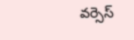వర్సెస్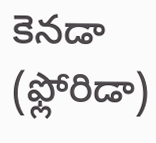కెనడా (ఫ్లోరిడా)